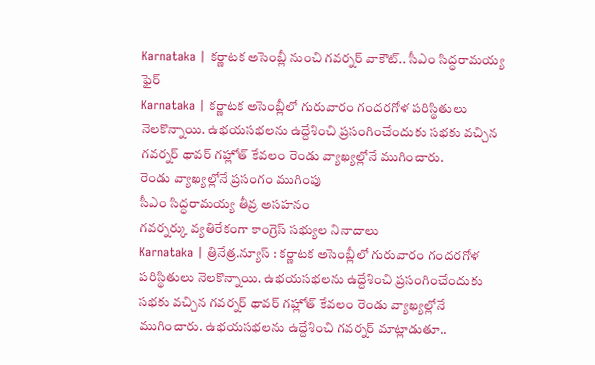Karnataka | కర్ణాటక అసెంబ్లీ నుంచి గవర్నర్ వాకౌట్.. సీఎం సిద్ధరామయ్య ఫైర్
Karnataka | కర్ణాటక అసెంబ్లీలో గురువారం గందరగోళ పరిస్థితులు నెలకొన్నాయి. ఉభయసభలను ఉద్దేశించి ప్రసంగించేందుకు సభకు వచ్చిన గవర్నర్ థావర్ గహ్లోత్ కేవలం రెండు వ్యాఖ్యల్లోనే ముగించారు.
రెండు వ్యాఖ్యల్లోనే ప్రసంగం ముగింపు
సీఎం సిద్ధరామయ్య తీవ్ర అసహనం
గవర్నర్కు వ్యతిరేకంగా కాంగ్రెస్ సభ్యుల నినాదాలు
Karnataka | త్రినేత్ర.న్యూస్ : కర్ణాటక అసెంబ్లీలో గురువారం గందరగోళ పరిస్థితులు నెలకొన్నాయి. ఉభయసభలను ఉద్దేశించి ప్రసంగించేందుకు సభకు వచ్చిన గవర్నర్ థావర్ గహ్లోత్ కేవలం రెండు వ్యాఖ్యల్లోనే ముగించారు. ఉభయసభలను ఉద్దేశించి గవర్నర్ మాట్లాడుతూ..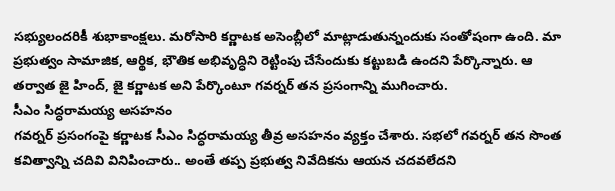సభ్యులందరికీ శుభాకాంక్షలు. మరోసారి కర్ణాటక అసెంబ్లీలో మాట్లాడుతున్నందుకు సంతోషంగా ఉంది. మా ప్రభుత్వం సామాజిక, ఆర్థిక, భౌతిక అభివృద్ధిని రెట్టింపు చేసేందుకు కట్టుబడి ఉందని పేర్కొన్నారు. ఆ తర్వాత జై హింద్, జై కర్ణాటక అని పేర్కొంటూ గవర్నర్ తన ప్రసంగాన్ని ముగించారు.
సీఎం సిద్ధరామయ్య అసహనం
గవర్నర్ ప్రసంగంపై కర్ణాటక సీఎం సిద్ధరామయ్య తీవ్ర అసహనం వ్యక్తం చేశారు. సభలో గవర్నర్ తన సొంత కవిత్వాన్ని చదివి వినిపించారు.. అంతే తప్ప ప్రభుత్వ నివేదికను ఆయన చదవలేదని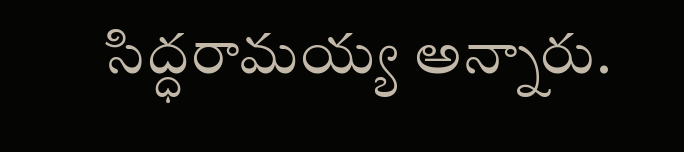సిద్ధరామయ్య అన్నారు.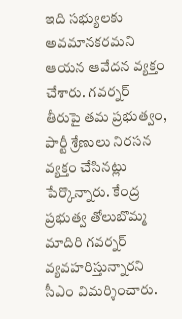ఇది సభ్యులకు అవమానకరమని ఆయన ఆవేదన వ్యక్తం చేశారు. గవర్నర్ తీరుపై తమ ప్రభుత్వం, పార్టీ శ్రేణులు నిరసన వ్యక్తం చేసినట్లు పేర్కొన్నారు. కేంద్ర ప్రభుత్వ తోలుబొమ్మ మాదిరి గవర్నర్ వ్యవహరిస్తున్నారని సీఎం విమర్శించారు.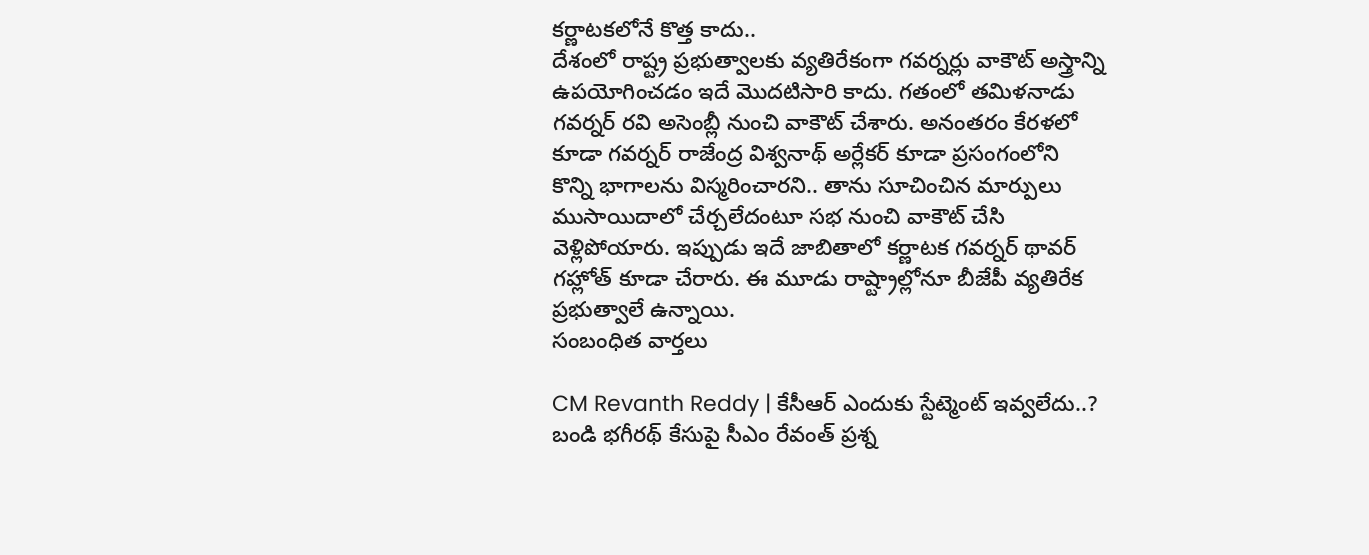కర్ణాటకలోనే కొత్త కాదు..
దేశంలో రాష్ట్ర ప్రభుత్వాలకు వ్యతిరేకంగా గవర్నర్లు వాకౌట్ అస్త్రాన్ని ఉపయోగించడం ఇదే మొదటిసారి కాదు. గతంలో తమిళనాడు గవర్నర్ రవి అసెంబ్లీ నుంచి వాకౌట్ చేశారు. అనంతరం కేరళలో కూడా గవర్నర్ రాజేంద్ర విశ్వనాథ్ అర్లేకర్ కూడా ప్రసంగంలోని కొన్ని భాగాలను విస్మరించారని.. తాను సూచించిన మార్పులు ముసాయిదాలో చేర్చలేదంటూ సభ నుంచి వాకౌట్ చేసి వెళ్లిపోయారు. ఇప్పుడు ఇదే జాబితాలో కర్ణాటక గవర్నర్ థావర్ గహ్లోత్ కూడా చేరారు. ఈ మూడు రాష్ట్రాల్లోనూ బీజేపీ వ్యతిరేక ప్రభుత్వాలే ఉన్నాయి.
సంబంధిత వార్తలు

CM Revanth Reddy | కేసీఆర్ ఎందుకు స్టేట్మెంట్ ఇవ్వలేదు..? బండి భగీరథ్ కేసుపై సీఎం రేవంత్ ప్రశ్న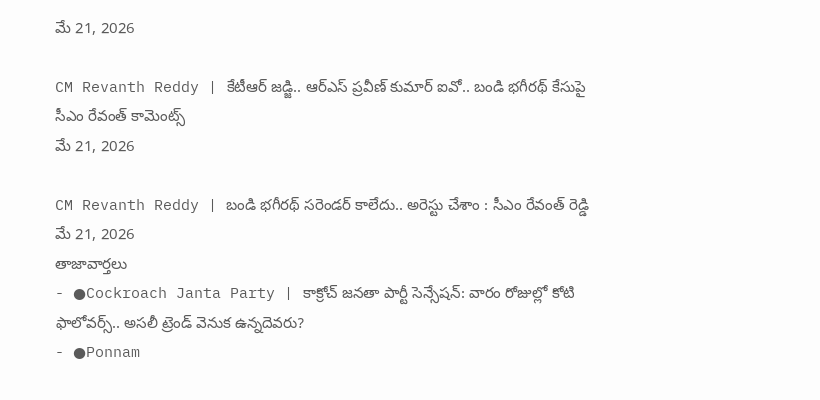మే 21, 2026

CM Revanth Reddy | కేటీఆర్ జడ్జి.. ఆర్ఎస్ ప్రవీణ్ కుమార్ ఐవో.. బండి భగీరథ్ కేసుపై సీఎం రేవంత్ కామెంట్స్
మే 21, 2026

CM Revanth Reddy | బండి భగీరథ్ సరెండర్ కాలేదు.. అరెస్టు చేశాం : సీఎం రేవంత్ రెడ్డి
మే 21, 2026
తాజావార్తలు
- ●Cockroach Janta Party | కాక్రోచ్ జనతా పార్టీ సెన్సేషన్: వారం రోజుల్లో కోటి ఫాలోవర్స్.. అసలీ ట్రెండ్ వెనుక ఉన్నదెవరు?
- ●Ponnam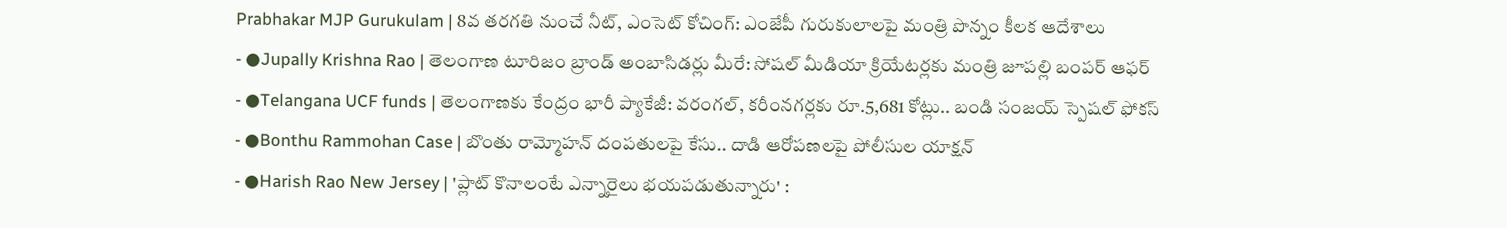Prabhakar MJP Gurukulam | 8వ తరగతి నుంచే నీట్, ఎంసెట్ కోచింగ్: ఎంజేపీ గురుకులాలపై మంత్రి పొన్నం కీలక ఆదేశాలు
- ●Jupally Krishna Rao | తెలంగాణ టూరిజం బ్రాండ్ అంబాసిడర్లు మీరే: సోషల్ మీడియా క్రియేటర్లకు మంత్రి జూపల్లి బంపర్ ఆఫర్
- ●Telangana UCF funds | తెలంగాణకు కేంద్రం భారీ ప్యాకేజీ: వరంగల్, కరీంనగర్లకు రూ.5,681 కోట్లు.. బండి సంజయ్ స్పెషల్ ఫోకస్
- ●Bonthu Rammohan Case | బొంతు రామ్మోహన్ దంపతులపై కేసు.. దాడి ఆరోపణలపై పోలీసుల యాక్షన్
- ●Harish Rao New Jersey | 'ప్లాట్ కొనాలంటే ఎన్నారైలు భయపడుతున్నారు' :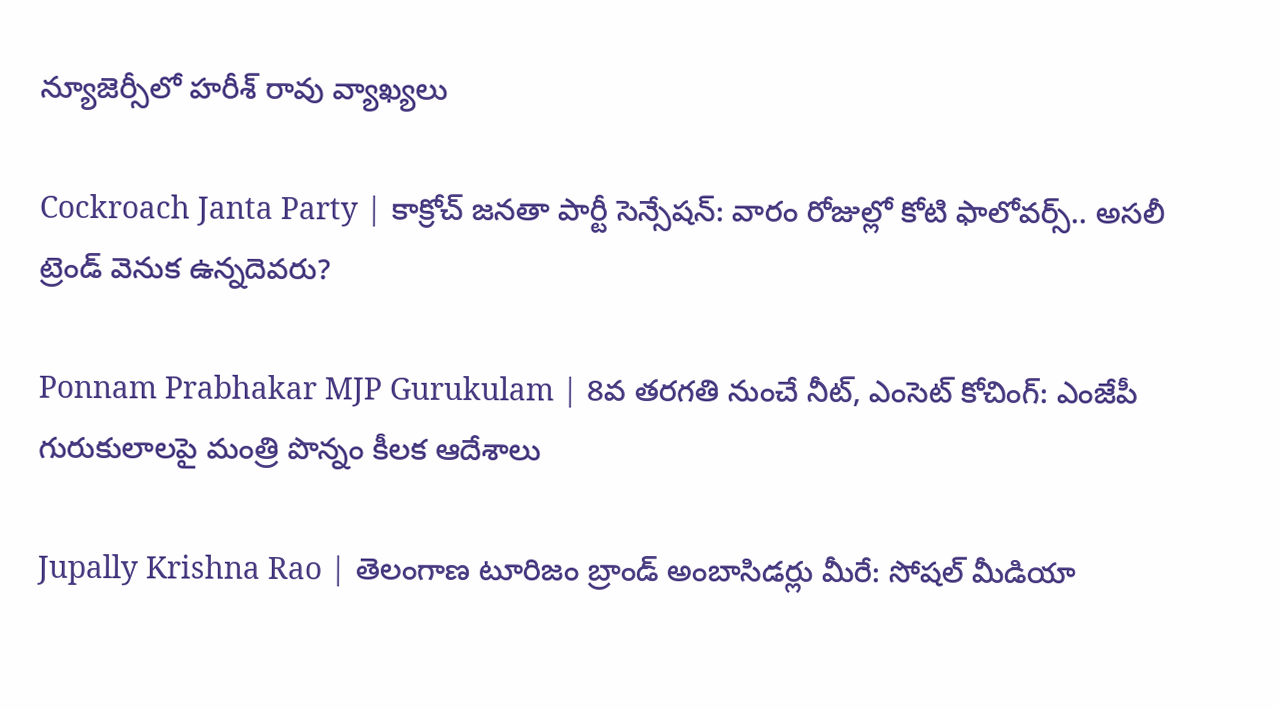న్యూజెర్సీలో హరీశ్ రావు వ్యాఖ్యలు

Cockroach Janta Party | కాక్రోచ్ జనతా పార్టీ సెన్సేషన్: వారం రోజుల్లో కోటి ఫాలోవర్స్.. అసలీ ట్రెండ్ వెనుక ఉన్నదెవరు?

Ponnam Prabhakar MJP Gurukulam | 8వ తరగతి నుంచే నీట్, ఎంసెట్ కోచింగ్: ఎంజేపీ గురుకులాలపై మంత్రి పొన్నం కీలక ఆదేశాలు

Jupally Krishna Rao | తెలంగాణ టూరిజం బ్రాండ్ అంబాసిడర్లు మీరే: సోషల్ మీడియా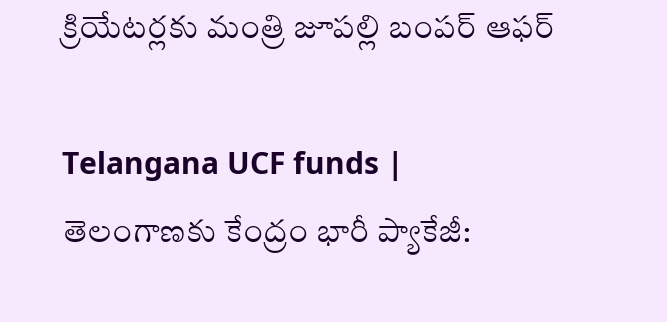క్రియేటర్లకు మంత్రి జూపల్లి బంపర్ ఆఫర్

Telangana UCF funds | తెలంగాణకు కేంద్రం భారీ ప్యాకేజీ: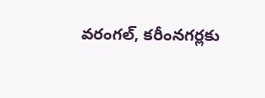వరంగల్, కరీంనగర్లకు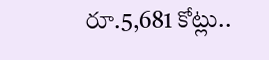రూ.5,681 కోట్లు..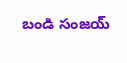బండి సంజయ్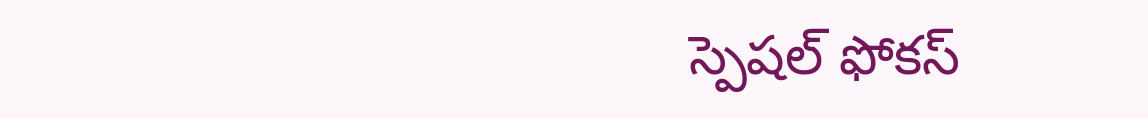స్పెషల్ ఫోకస్